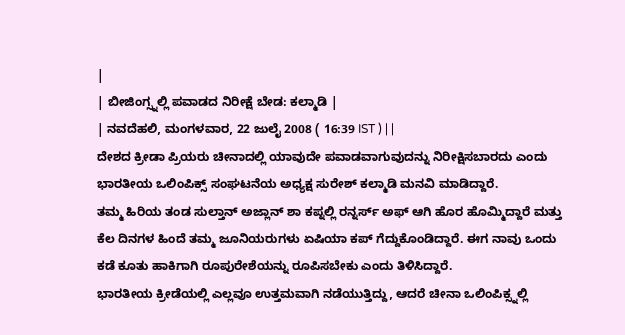|
| ಬೀಜಿಂಗ್ಸ್ನಲ್ಲಿ ಪವಾಡದ ನಿರೀಕ್ಷೆ ಬೇಡ: ಕಲ್ಮಾಡಿ |
| ನವದೆಹಲಿ, ಮಂಗಳವಾರ, 22 ಜುಲೈ 2008 ( 16:39 IST ) | |
ದೇಶದ ಕ್ರೀಡಾ ಪ್ರಿಯರು ಚೀನಾದಲ್ಲಿ ಯಾವುದೇ ಪವಾಡವಾಗುವುದನ್ನು ನಿರೀಕ್ಷಿಸಬಾರದು ಎಂದು ಭಾರತೀಯ ಒಲಿಂಪಿಕ್ಸ್ ಸಂಘಟನೆಯ ಅಧ್ಯಕ್ಷ ಸುರೇಶ್ ಕಲ್ಮಾಡಿ ಮನವಿ ಮಾಡಿದ್ದಾರೆ.
ತಮ್ಮ ಹಿರಿಯ ತಂಡ ಸುಲ್ತಾನ್ ಅಜ್ಲಾನ್ ಶಾ ಕಪ್ನಲ್ಲಿ ರನ್ನರ್ಸ್ ಅಫ್ ಆಗಿ ಹೊರ ಹೊಮ್ಮಿದ್ದಾರೆ ಮತ್ತು ಕೆಲ ದಿನಗಳ ಹಿಂದೆ ತಮ್ಮ ಜೂನಿಯರುಗಳು ಏಷಿಯಾ ಕಪ್ ಗೆದ್ದುಕೊಂಡಿದ್ದಾರೆ. ಈಗ ನಾವು ಒಂದು ಕಡೆ ಕೂತು ಹಾಕಿಗಾಗಿ ರೂಪುರೇಶೆಯನ್ನು ರೂಪಿಸಬೇಕು ಎಂದು ತಿಳಿಸಿದ್ದಾರೆ.
ಭಾರತೀಯ ಕ್ರೀಡೆಯಲ್ಲಿ ಎಲ್ಲವೂ ಉತ್ತಮವಾಗಿ ನಡೆಯುತ್ತಿದ್ದು, ಆದರೆ ಚೀನಾ ಒಲಿಂಪಿಕ್ಸ್ನಲ್ಲಿ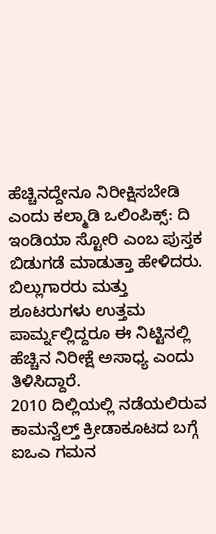ಹೆಚ್ಚಿನದ್ದೇನೂ ನಿರೀಕ್ಷಿಸಬೇಡಿ ಎಂದು ಕಲ್ಮಾಡಿ ಒಲಿಂಪಿಕ್ಸ್: ದಿ ಇಂಡಿಯಾ ಸ್ಟೋರಿ ಎಂಬ ಪುಸ್ತಕ ಬಿಡುಗಡೆ ಮಾಡುತ್ತಾ ಹೇಳಿದರು. ಬಿಲ್ಲುಗಾರರು ಮತ್ತು ಶೂಟರುಗಳು ಉತ್ತಮ ಪಾರ್ಮ್ನಲ್ಲಿದ್ದರೂ ಈ ನಿಟ್ಟಿನಲ್ಲಿ ಹೆಚ್ಚಿನ ನಿರೀಕ್ಷೆ ಅಸಾಧ್ಯ ಎಂದು ತಿಳಿಸಿದ್ದಾರೆ.
2010 ದಿಲ್ಲಿಯಲ್ಲಿ ನಡೆಯಲಿರುವ ಕಾಮನ್ವೆಲ್ತ್ ಕ್ರೀಡಾಕೂಟದ ಬಗ್ಗೆ ಐಒಎ ಗಮನ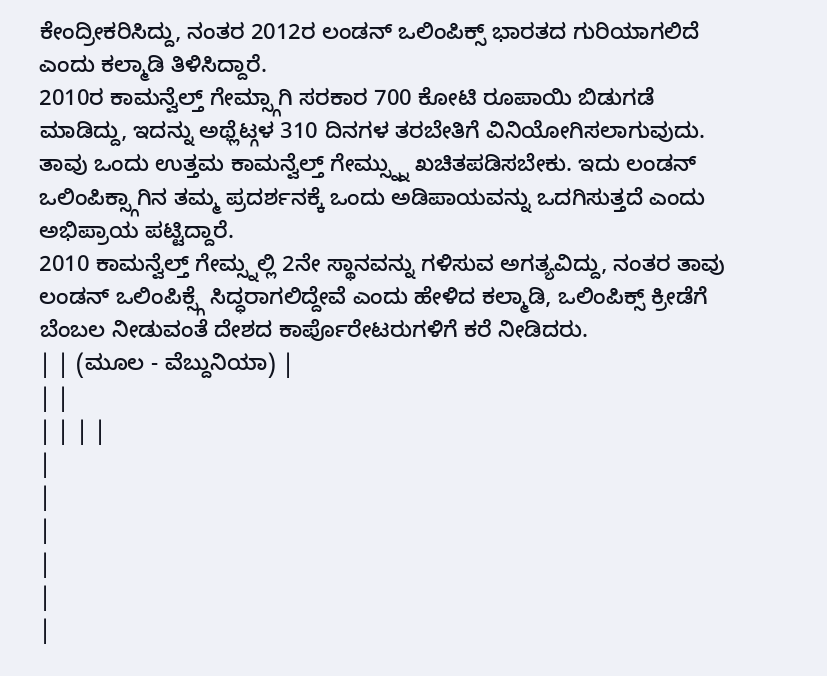ಕೇಂದ್ರೀಕರಿಸಿದ್ದು, ನಂತರ 2012ರ ಲಂಡನ್ ಒಲಿಂಪಿಕ್ಸ್ ಭಾರತದ ಗುರಿಯಾಗಲಿದೆ ಎಂದು ಕಲ್ಮಾಡಿ ತಿಳಿಸಿದ್ದಾರೆ.
2010ರ ಕಾಮನ್ವೆಲ್ತ್ ಗೇಮ್ಸ್ಗಾಗಿ ಸರಕಾರ 700 ಕೋಟಿ ರೂಪಾಯಿ ಬಿಡುಗಡೆ ಮಾಡಿದ್ದು, ಇದನ್ನು ಅಥ್ಲೆಟ್ಗಳ 310 ದಿನಗಳ ತರಬೇತಿಗೆ ವಿನಿಯೋಗಿಸಲಾಗುವುದು. ತಾವು ಒಂದು ಉತ್ತಮ ಕಾಮನ್ವೆಲ್ತ್ ಗೇಮ್ಸ್ನ್ನು ಖಚಿತಪಡಿಸಬೇಕು. ಇದು ಲಂಡನ್ ಒಲಿಂಪಿಕ್ಸ್ಗಾಗಿನ ತಮ್ಮ ಪ್ರದರ್ಶನಕ್ಕೆ ಒಂದು ಅಡಿಪಾಯವನ್ನು ಒದಗಿಸುತ್ತದೆ ಎಂದು ಅಭಿಪ್ರಾಯ ಪಟ್ಟಿದ್ದಾರೆ.
2010 ಕಾಮನ್ವೆಲ್ತ್ ಗೇಮ್ಸ್ನಲ್ಲಿ 2ನೇ ಸ್ಥಾನವನ್ನು ಗಳಿಸುವ ಅಗತ್ಯವಿದ್ದು, ನಂತರ ತಾವು ಲಂಡನ್ ಒಲಿಂಪಿಕ್ಸ್ಗೆ ಸಿದ್ಧರಾಗಲಿದ್ದೇವೆ ಎಂದು ಹೇಳಿದ ಕಲ್ಮಾಡಿ, ಒಲಿಂಪಿಕ್ಸ್ ಕ್ರೀಡೆಗೆ ಬೆಂಬಲ ನೀಡುವಂತೆ ದೇಶದ ಕಾರ್ಪೊರೇಟರುಗಳಿಗೆ ಕರೆ ನೀಡಿದರು.
| | (ಮೂಲ - ವೆಬ್ದುನಿಯಾ) |
| |
| | | |
|
|
|
|
|
|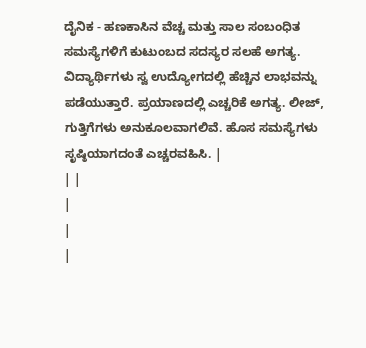ದೈನಿಕ - ಹಣಕಾಸಿನ ವೆಚ್ಚ ಮತ್ತು ಸಾಲ ಸಂಬಂಧಿತ ಸಮಸ್ಯೆಗಳಿಗೆ ಕುಟುಂಬದ ಸದಸ್ಯರ ಸಲಹೆ ಅಗತ್ಯ. ವಿದ್ಯಾರ್ಥಿಗಳು ಸ್ವ ಉದ್ಯೋಗದಲ್ಲಿ ಹೆಚ್ಚಿನ ಲಾಭವನ್ನು ಪಡೆಯುತ್ತಾರೆ. ಪ್ರಯಾಣದಲ್ಲಿ ಎಚ್ಚರಿಕೆ ಅಗತ್ಯ. ಲೀಜ್, ಗುತ್ತಿಗೆಗಳು ಅನುಕೂಲವಾಗಲಿವೆ. ಹೊಸ ಸಮಸ್ಯೆಗಳು ಸೃಷ್ಠಿಯಾಗದಂತೆ ಎಚ್ಚರವಹಿಸಿ. |
| |
|
|
|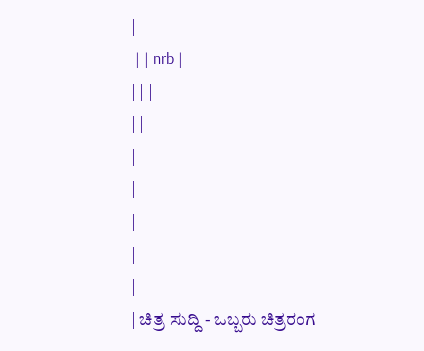|
 | | nrb |
| | |
| |
|
|
|
|
|
| ಚಿತ್ರ ಸುದ್ದಿ - ಒಬ್ಬರು ಚಿತ್ರರಂಗ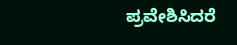ಪ್ರವೇಶಿಸಿದರೆ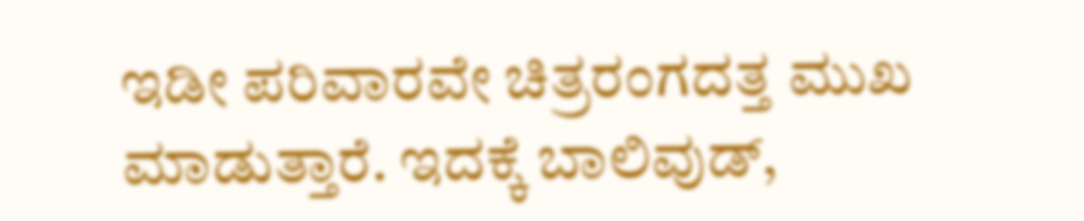ಇಡೀ ಪರಿವಾರವೇ ಚಿತ್ರರಂಗದತ್ತ ಮುಖ ಮಾಡುತ್ತಾರೆ. ಇದಕ್ಕೆ ಬಾಲಿವುಡ್,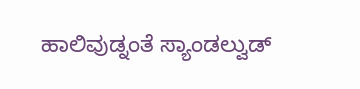ಹಾಲಿವುಡ್ನಂತೆ ಸ್ಯಾಂಡಲ್ವುಡ್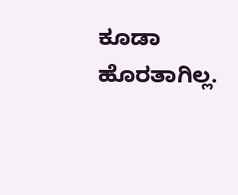ಕೂಡಾ ಹೊರತಾಗಿಲ್ಲ.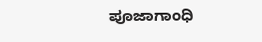ಪೂಜಾಗಾಂಧಿ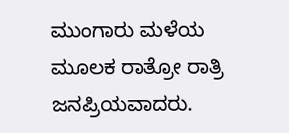ಮುಂಗಾರು ಮಳೆಯ ಮೂಲಕ ರಾತ್ರೋ ರಾತ್ರಿ ಜನಪ್ರಿಯವಾದರು.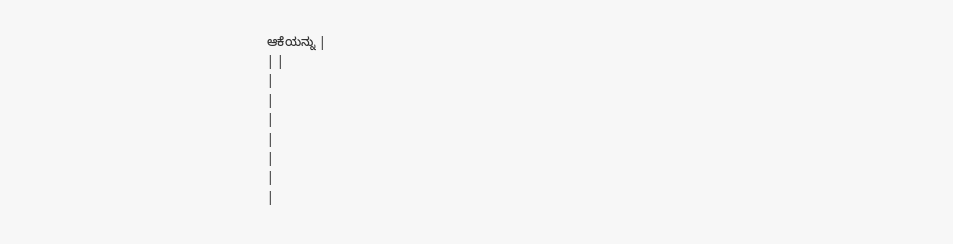ಆಕೆಯನ್ನು |
| |
|
|
|
|
|
|
|